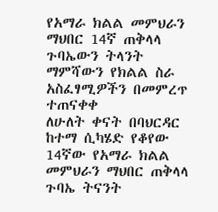የአማራ ክልል መምህራን ማህበር 14ኛ ጠቅላላ ጉባኤውን ትላንት ማምሻውን የክልል ስራ አስፈፃሚዎችን በመምረጥ ተጠናቀቀ
ለሁለት ቀናት በባህርዳር ከተማ ሲካሄድ የቆየው 14ኛው የአማራ ክልል መምህራን ማህበር ጠቅላላ ጉባኤ ትናንት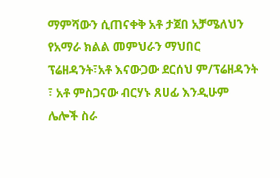ማምሻውን ሲጠናቀቅ አቶ ታጀበ አቻሜለህን የአማራ ክልል መምህራን ማህበር ፕሬዘዳንት፣አቶ እናውጋው ደርሰህ ም/ፕሬዘዳንት ፣ አቶ ምስጋናው ብርሃኑ ጸሀፊ እንዲሁም ሌሎች ስራ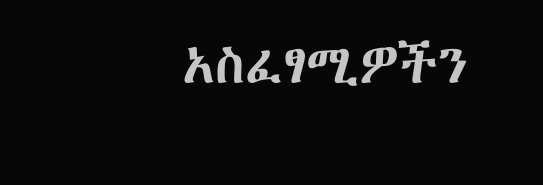አስፈፃሚዎችን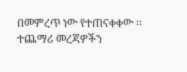በመምረጥ ነው የተጠናቀቀው ፡፡
ተጨማሪ መረጃዎችን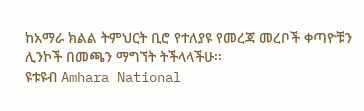ከአማራ ክልል ትምህርት ቢሮ የተለያዩ የመረጃ መረቦች ቀጣዮቹን ሊንኮች በመጫን ማግኘት ትችላላችሁ፡፡
ዩቱዩብ Amhara National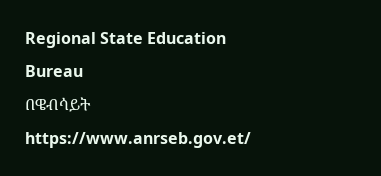Regional State Education Bureau
በዌብሳይት https://www.anrseb.gov.et/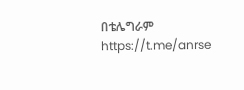በቴሌግራም https://t.me/anrse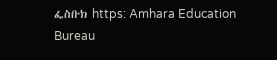ፌስቡክ https: Amhara Education Bureau